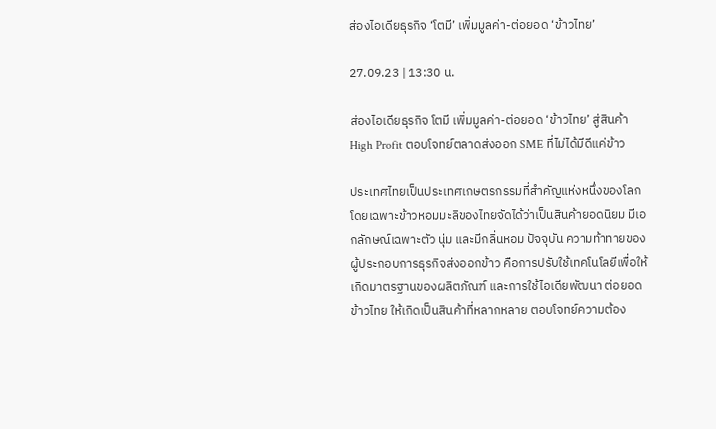ส่องไอเดียธุรกิจ ‘โตมี’ เพิ่มมูลค่า-ต่อยอด ‘ข้าวไทย’

27.09.23 | 13:30 น.

ส่องไอเดียธุรกิจ โตมี เพิ่มมูลค่า-ต่อยอด ‘ข้าวไทย’ สู่สินค้า High Profit ตอบโจทย์ตลาดส่งออก SME ที่ไม่ได้มีดีแค่ข้าว

ประเทศไทยเป็นประเทศเกษตรกรรมที่สำคัญแห่งหนึ่งของโลก โดยเฉพาะข้าวหอมมะลิของไทยจัดได้ว่าเป็นสินค้ายอดนิยม มีเอกลักษณ์เฉพาะตัว นุ่ม และมีกลิ่นหอม ปัจจุบัน ความท้าทายของผู้ประกอบการธุรกิจส่งออกข้าว คือการปรับใช้เทคโนโลยีเพื่อให้เกิดมาตรฐานของผลิตภัณฑ์ และการใช้ไอเดียพัฒนา ต่อยอดข้าวไทย ให้เกิดเป็นสินค้าที่หลากหลาย ตอบโจทย์ความต้อง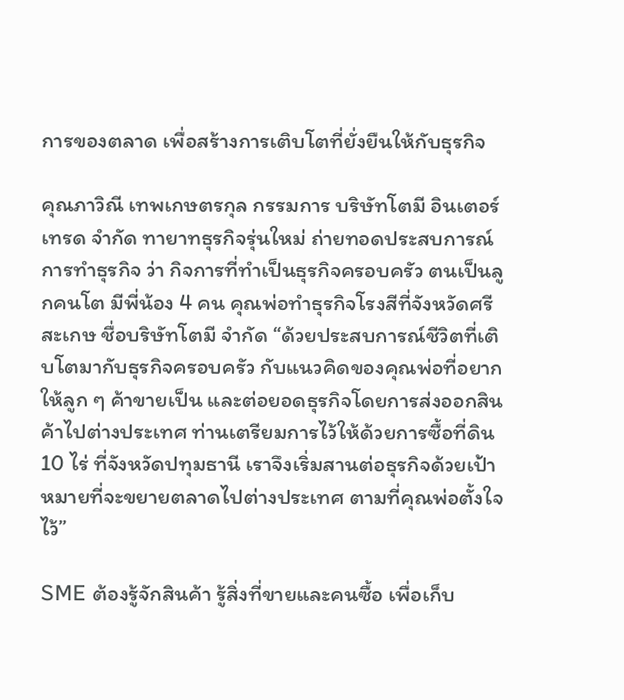การของตลาด เพื่อสร้างการเติบโตที่ยั่งยืนให้กับธุรกิจ

คุณภาวิณี เทพเกษตรกุล กรรมการ บริษัทโตมี อินเตอร์เทรด จำกัด ทายาทธุรกิจรุ่นใหม่ ถ่ายทอดประสบการณ์การทำธุรกิจ ว่า กิจการที่ทำเป็นธุรกิจครอบครัว ตนเป็นลูกคนโต มีพี่น้อง 4 คน คุณพ่อทำธุรกิจโรงสีที่จังหวัดศรีสะเกษ ชื่อบริษัทโตมี จำกัด “ด้วยประสบการณ์ชีวิตที่เติบโตมากับธุรกิจครอบครัว กับแนวคิดของคุณพ่อที่อยากให้ลูก ๆ ค้าขายเป็น และต่อยอดธุรกิจโดยการส่งออกสินค้าไปต่างประเทศ ท่านเตรียมการไว้ให้ด้วยการซื้อที่ดิน 10 ไร่ ที่จังหวัดปทุมธานี เราจึงเริ่มสานต่อธุรกิจด้วยเป้าหมายที่จะขยายตลาดไปต่างประเทศ ตามที่คุณพ่อตั้งใจไว้”

SME ต้องรู้จักสินค้า รู้สิ่งที่ขายและคนซื้อ เพื่อเก็บ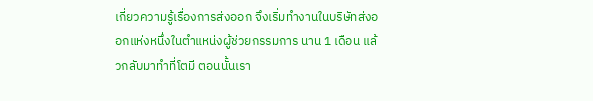เกี่ยวความรู้เรื่องการส่งออก จึงเริ่มทำงานในบริษัทส่งออกแห่งหนึ่งในตำแหน่งผู้ช่วยกรรมการ นาน 1 เดือน แล้วกลับมาทำที่โตมี ตอนนั้นเรา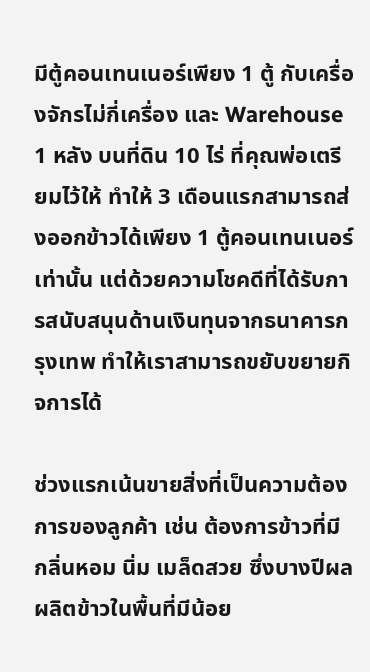มีตู้คอนเทนเนอร์เพียง 1 ตู้ กับเครื่องจักรไม่กี่เครื่อง และ Warehouse 1 หลัง บนที่ดิน 10 ไร่ ที่คุณพ่อเตรียมไว้ให้ ทำให้ 3 เดือนแรกสามารถส่งออกข้าวได้เพียง 1 ตู้คอนเทนเนอร์เท่านั้น แต่ด้วยความโชคดีที่ได้รับการสนับสนุนด้านเงินทุนจากธนาคารกรุงเทพ ทำให้เราสามารถขยับขยายกิจการได้

ช่วงแรกเน้นขายสิ่งที่เป็นความต้องการของลูกค้า เช่น ต้องการข้าวที่มีกลิ่นหอม นิ่ม เมล็ดสวย ซึ่งบางปีผลผลิตข้าวในพื้นที่มีน้อย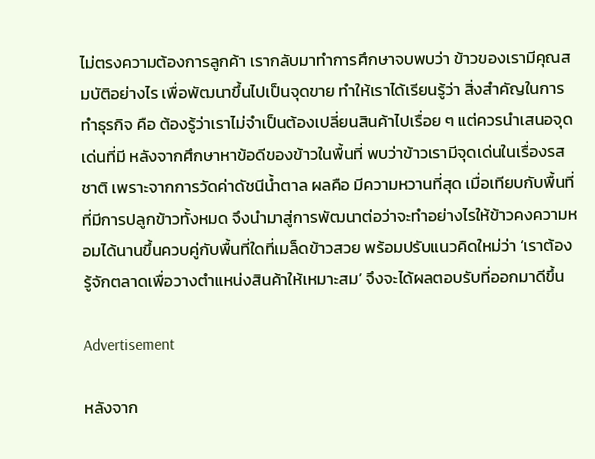ไม่ตรงความต้องการลูกค้า เรากลับมาทำการศึกษาจบพบว่า ข้าวของเรามีคุณสมบัติอย่างไร เพื่อพัฒนาขึ้นไปเป็นจุดขาย ทำให้เราได้เรียนรู้ว่า สิ่งสำคัญในการทำธุรกิจ คือ ต้องรู้ว่าเราไม่จำเป็นต้องเปลี่ยนสินค้าไปเรื่อย ๆ แต่ควรนำเสนอจุดเด่นที่มี หลังจากศึกษาหาข้อดีของข้าวในพื้นที่ พบว่าข้าวเรามีจุดเด่นในเรื่องรสชาติ เพราะจากการวัดค่าดัชนีน้ำตาล ผลคือ มีความหวานที่สุด เมื่อเทียบกับพื้นที่ที่มีการปลูกข้าวทั้งหมด จึงนำมาสู่การพัฒนาต่อว่าจะทำอย่างไรให้ข้าวคงความหอมได้นานขึ้นควบคู่กับพื้นที่ใดที่เมล็ดข้าวสวย พร้อมปรับแนวคิดใหม่ว่า ‘เราต้องรู้จักตลาดเพื่อวางตำแหน่งสินค้าให้เหมาะสม’ จึงจะได้ผลตอบรับที่ออกมาดีขึ้น

Advertisement

หลังจาก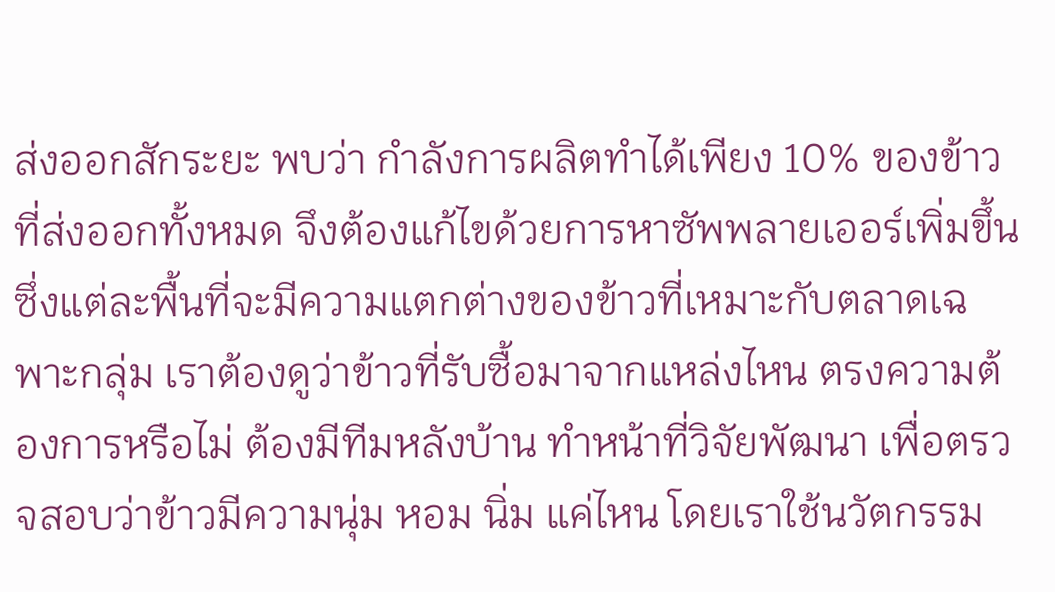ส่งออกสักระยะ พบว่า กำลังการผลิตทำได้เพียง 10% ของข้าวที่ส่งออกทั้งหมด จึงต้องแก้ไขด้วยการหาซัพพลายเออร์เพิ่มขึ้น ซึ่งแต่ละพื้นที่จะมีความแตกต่างของข้าวที่เหมาะกับตลาดเฉพาะกลุ่ม เราต้องดูว่าข้าวที่รับซื้อมาจากแหล่งไหน ตรงความต้องการหรือไม่ ต้องมีทีมหลังบ้าน ทำหน้าที่วิจัยพัฒนา เพื่อตรวจสอบว่าข้าวมีความนุ่ม หอม นิ่ม แค่ไหน โดยเราใช้นวัตกรรม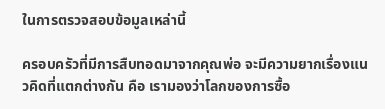ในการตรวจสอบข้อมูลเหล่านี้

ครอบครัวที่มีการสืบทอดมาจากคุณพ่อ จะมีความยากเรื่องแนวคิดที่แตกต่างกัน คือ เรามองว่าโลกของการซื้อ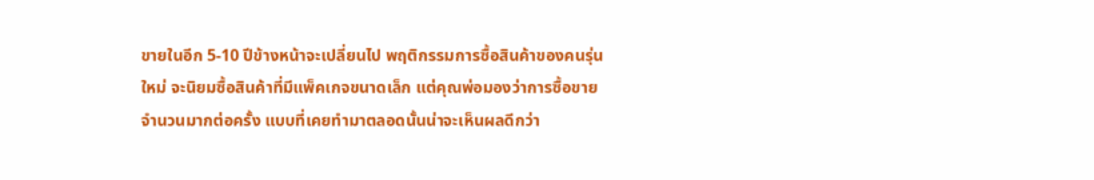ขายในอีก 5-10 ปีข้างหน้าจะเปลี่ยนไป พฤติกรรมการซื้อสินค้าของคนรุ่นใหม่ จะนิยมซื้อสินค้าที่มีแพ็คเกจขนาดเล็ก แต่คุณพ่อมองว่าการซื้อขายจำนวนมากต่อครั้ง แบบที่เคยทำมาตลอดนั้นน่าจะเห็นผลดีกว่า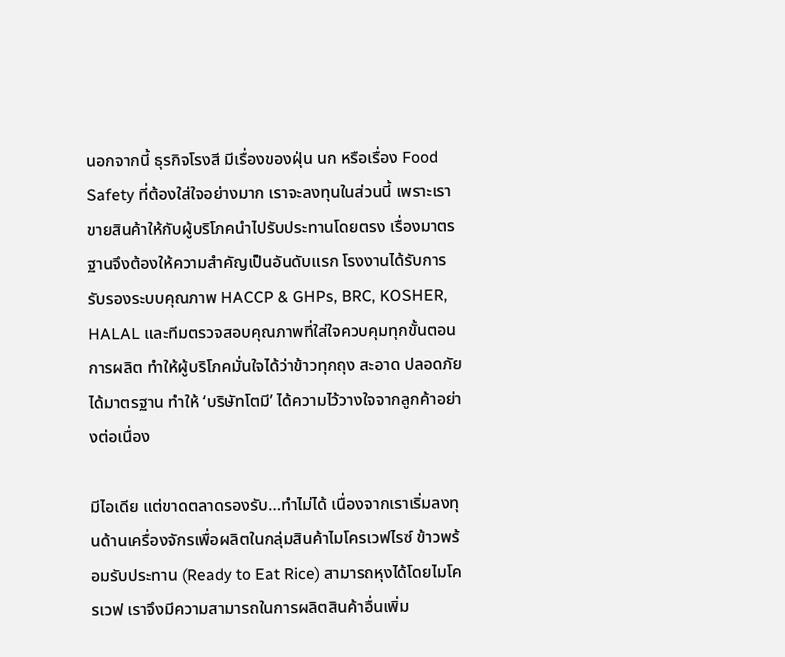นอกจากนี้ ธุรกิจโรงสี มีเรื่องของฝุ่น นก หรือเรื่อง Food Safety ที่ต้องใส่ใจอย่างมาก เราจะลงทุนในส่วนนี้ เพราะเราขายสินค้าให้กับผู้บริโภคนำไปรับประทานโดยตรง เรื่องมาตรฐานจึงต้องให้ความสำคัญเป็นอันดับแรก โรงงานได้รับการรับรองระบบคุณภาพ HACCP & GHPs, BRC, KOSHER, HALAL และทีมตรวจสอบคุณภาพที่ใส่ใจควบคุมทุกขั้นตอนการผลิต ทำให้ผู้บริโภคมั่นใจได้ว่าข้าวทุกถุง สะอาด ปลอดภัย ได้มาตรฐาน ทำให้ ‘บริษัทโตมี’ ได้ความไว้วางใจจากลูกค้าอย่างต่อเนื่อง

มีไอเดีย แต่ขาดตลาดรองรับ…ทำไม่ได้ เนื่องจากเราเริ่มลงทุนด้านเครื่องจักรเพื่อผลิตในกลุ่มสินค้าไมโครเวฟไรซ์ ข้าวพร้อมรับประทาน (Ready to Eat Rice) สามารถหุงได้โดยไมโครเวฟ เราจึงมีความสามารถในการผลิตสินค้าอื่นเพิ่ม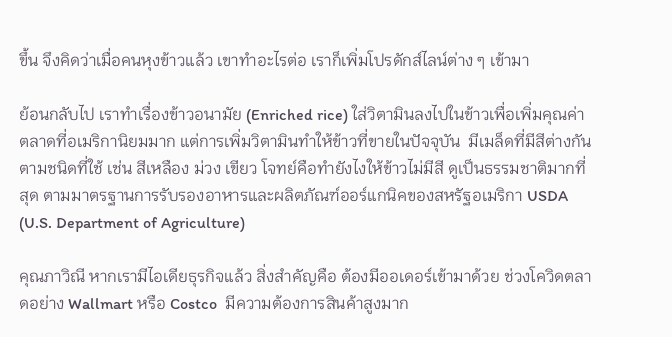ขึ้น จึงคิดว่าเมื่อคนหุงข้าวแล้ว เขาทำอะไรต่อ เราก็เพิ่มโปรดักส์ไลน์ต่าง ๆ เข้ามา

ย้อนกลับไป เราทำเรื่องข้าวอนามัย (Enriched rice) ใส่วิตามินลงไปในข้าวเพื่อเพิ่มคุณค่า ตลาดที่อเมริกานิยมมาก แต่การเพิ่มวิตามินทำให้ข้าวที่ขายในปัจจุบัน  มีเมล็ดที่มีสีต่างกันตามชนิดที่ใช้ เช่น สีเหลือง ม่วง เขียว โจทย์คือทำยังไงให้ข้าวไม่มีสี ดูเป็นธรรมชาติมากที่สุด ตามมาตรฐานการรับรองอาหารและผลิตภัณฑ์ออร์แกนิคของสหรัฐอเมริกา USDA (U.S. Department of Agriculture)

คุณภาวิณี หากเรามีไอเดียธุรกิจแล้ว สิ่งสำคัญคือ ต้องมีออเดอร์เข้ามาด้วย ช่วงโควิดตลาดอย่าง Wallmart หรือ Costco  มีความต้องการสินค้าสูงมาก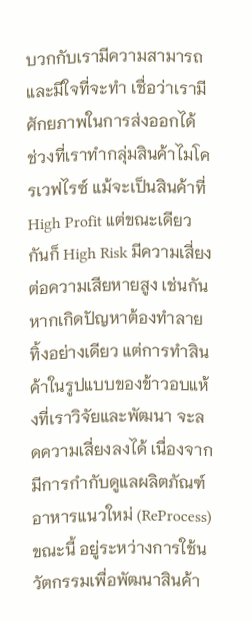บวกกับเรามีความสามารถและมีใจที่จะทำ เชื่อว่าเรามีศักยภาพในการส่งออกได้ ช่วงที่เราทำกลุ่มสินค้าไมโครเวฟไรซ์ แม้จะเป็นสินค้าที่ High Profit แต่ขณะเดียวกันก็ High Risk มีความเสี่ยงต่อความเสียหายสูง เช่นกัน หากเกิดปัญหาต้องทำลายทิ้งอย่างเดียว แต่การทำสินค้าในรูปแบบของข้าวอบแห้งที่เราวิจัยและพัฒนา จะลดความเสี่ยงลงได้ เนื่องจากมีการกำกับดูแลผลิตภัณฑ์อาหารแนวใหม่ (ReProcess) ขณะนี้ อยู่ระหว่างการใช้นวัตกรรมเพื่อพัฒนาสินค้า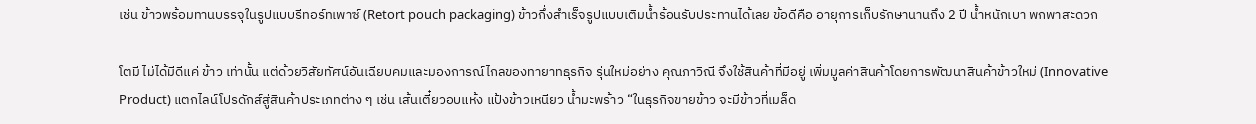เช่น ข้าวพร้อมทานบรรจุในรูปแบบรีทอร์ทเพาซ์ (Retort pouch packaging) ข้าวกึ่งสำเร็จรูปแบบเติมน้ำร้อนรับประทานได้เลย ข้อดีคือ อายุการเก็บรักษานานถึง 2 ปี น้ำหนักเบา พกพาสะดวก

โตมี ไม่ได้มีดีแค่ ข้าว เท่านั้น แต่ด้วยวิสัยทัศน์อันเฉียบคมและมองการณ์ไกลของทายาทธุรกิจ รุ่นใหม่อย่าง คุณภาวิณี จึงใช้สินค้าที่มีอยู่ เพิ่มมูลค่าสินค้าโดยการพัฒนาสินค้าข้าวใหม่ (Innovative Product) แตกไลน์โปรดักส์สู่สินค้าประเภทต่าง ๆ เช่น เส้นเตี๋ยวอบแห้ง แป้งข้าวเหนียว น้ำมะพร้าว “ในธุรกิจขายข้าว จะมีข้าวที่เมล็ด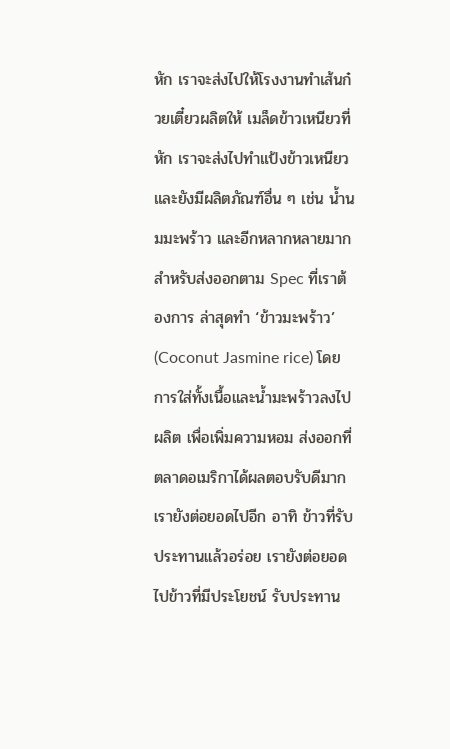หัก เราจะส่งไปให้โรงงานทำเส้นก๋วยเตี๋ยวผลิตให้ เมล็ดข้าวเหนียวที่หัก เราจะส่งไปทำแป้งข้าวเหนียว และยังมีผลิตภัณฑ์อื่น ๆ เช่น น้ำนมมะพร้าว และอีกหลากหลายมาก สำหรับส่งออกตาม Spec ที่เราต้องการ ล่าสุดทำ ‘ข้าวมะพร้าว’ (Coconut Jasmine rice) โดยการใส่ทั้งเนื้อและน้ำมะพร้าวลงไปผลิต เพื่อเพิ่มความหอม ส่งออกที่ตลาดอเมริกาได้ผลตอบรับดีมาก เรายังต่อยอดไปอีก อาทิ ข้าวที่รับประทานแล้วอร่อย เรายังต่อยอดไปข้าวที่มีประโยชน์ รับประทาน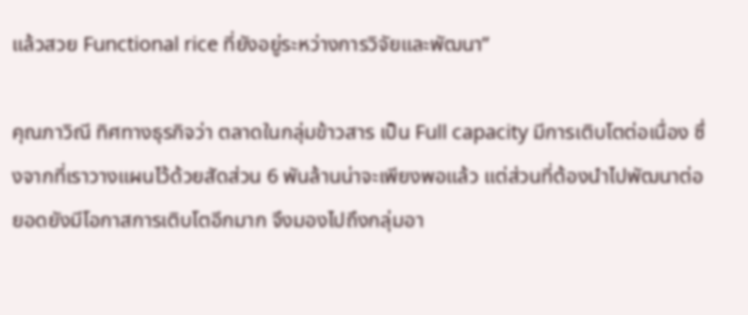แล้วสวย Functional rice ที่ยังอยู่ระหว่างการวิจัยและพัฒนา”

คุณภาวิณี ทิศทางธุรกิจว่า ตลาดในกลุ่มข้าวสาร เป็น Full capacity มีการเติบโตต่อเนื่อง ซึ่งจากที่เราวางแผนไว้ด้วยสัดส่วน 6 พันล้านน่าจะเพียงพอแล้ว แต่ส่วนที่ต้องนำไปพัฒนาต่อยอดยังมีโอกาสการเติบโตอีกมาก จึงมองไปถึงกลุ่มอา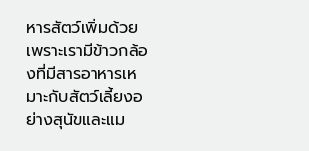หารสัตว์เพิ่มด้วย เพราะเรามีข้าวกล้องที่มีสารอาหารเหมาะกับสัตว์เลี้ยงอย่างสุนัขและแม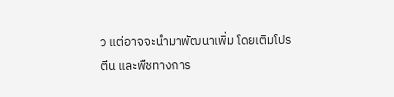ว แต่อาจจะนำมาพัฒนาเพิ่ม โดยเติมโปรตีน และพืชทางการ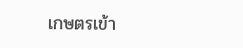เกษตรเข้า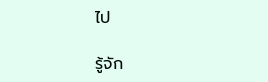ไป

รู้จัก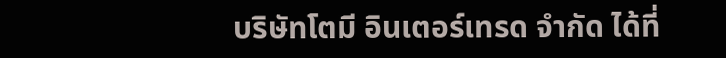บริษัทโตมี อินเตอร์เทรด จำกัด ได้ที่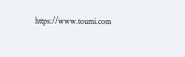https://www.toumi.com